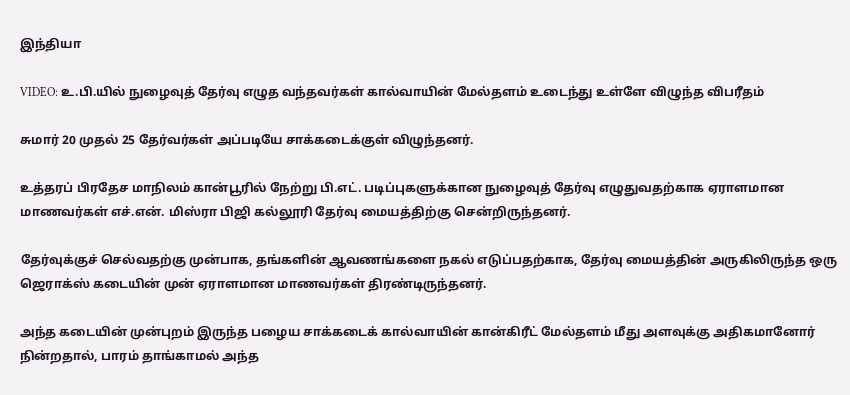இந்தியா

VIDEO: உ.பி.யில் நுழைவுத் தேர்வு எழுத வந்தவர்கள் கால்வாயின் மேல்தளம் உடைந்து உள்ளே விழுந்த விபரீதம்

சுமார் 20 முதல் 25 தேர்வர்கள் அப்படியே சாக்கடைக்குள் விழுந்தனர்.

உத்தரப் பிரதேச மாநிலம் கான்பூரில் நேற்று பி.எட். படிப்புகளுக்கான நுழைவுத் தேர்வு எழுதுவதற்காக ஏராளமான மாணவர்கள் எச்.என். மிஸ்ரா பிஜி கல்லூரி தேர்வு மையத்திற்கு சென்றிருந்தனர்.

தேர்வுக்குச் செல்வதற்கு முன்பாக, தங்களின் ஆவணங்களை நகல் எடுப்பதற்காக, தேர்வு மையத்தின் அருகிலிருந்த ஒரு ஜெராக்ஸ் கடையின் முன் ஏராளமான மாணவர்கள் திரண்டிருந்தனர்.

அந்த கடையின் முன்புறம் இருந்த பழைய சாக்கடைக் கால்வாயின் கான்கிரீட் மேல்தளம் மீது அளவுக்கு அதிகமானோர் நின்றதால், பாரம் தாங்காமல் அந்த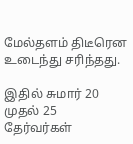மேல்தளம் திடீரென உடைந்து சரிந்தது.

இதில் சுமார் 20 முதல் 25 தேர்வர்கள்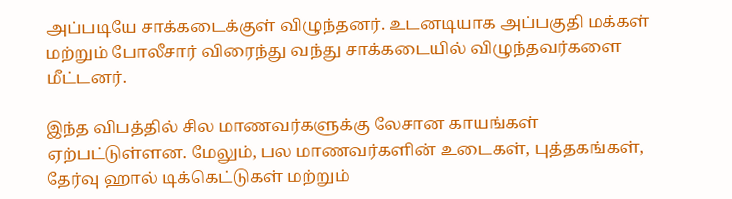அப்படியே சாக்கடைக்குள் விழுந்தனர். உடனடியாக அப்பகுதி மக்கள் மற்றும் போலீசார் விரைந்து வந்து சாக்கடையில் விழுந்தவர்களை மீட்டனர்.

இந்த விபத்தில் சில மாணவர்களுக்கு லேசான காயங்கள் ஏற்பட்டுள்ளன. மேலும், பல மாணவர்களின் உடைகள், புத்தகங்கள், தேர்வு ஹால் டிக்கெட்டுகள் மற்றும்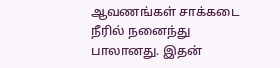ஆவணங்கள் சாக்கடை நீரில் நனைந்து பாலானது. இதன்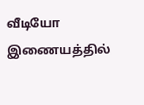வீடியோ இணையத்தில்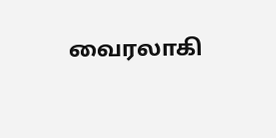வைரலாகி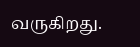வருகிறது.